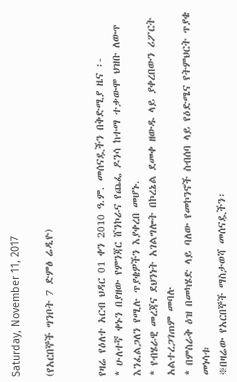Saturday, November 11, 2017

(የአርበኞች ግንቦት 7 ድምፅ ሬዲዮ)


የዛሬ የዕለተ አርብ ህዳር 01 ቀን 2010 ዓ.ም. መሰናዷችን በቅድሚያ ዜና ፡-
* ሁለተኛ ቀኑን በያዘው የምንጃር ሸንኮራና የጨፌ ዶንሳ ከተማ ተቃውሞ ህዝቡ ለውጥ እንፈልጋለን የሚሉ ጥያቄዎችን እያቀረበ መሆኑ.
* የብሄራዊ መረጃና ደህንነት አገልግሎት በኮረኔል ደመቀ ዘውዱ ላይ ያቀረበውን ሪፖርት አልተረጋገጠም መባሉ
* በምስራቅ ዕዝ በመካሄድ ላይ ባለው የመኮንኖች ስብሰባ ላይ የዕድሜና የትምህርት ጥያቄ መነሳቱ
፠በዛሬው የአርበኞች ማስታወሻ መሰናዷችን፡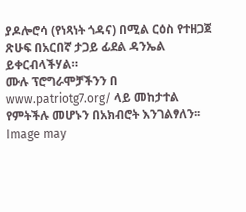ያዶሎሮሳ (የነጻነት ጎዳና) በሚል ርዕስ የተዘጋጀ ጽሁፍ በአርበኛ ታጋይ ፊደል ዳንኤል ይቀርብላችሃል።
ሙሉ ፕሮግራሞቻችንን በ www.patriotg7.org/ ላይ መከታተል የምትችሉ መሆኑን በአክብሮት እንገልፃለን፡፡Image may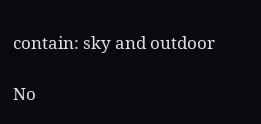contain: sky and outdoor

No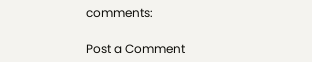comments:

Post a Comment